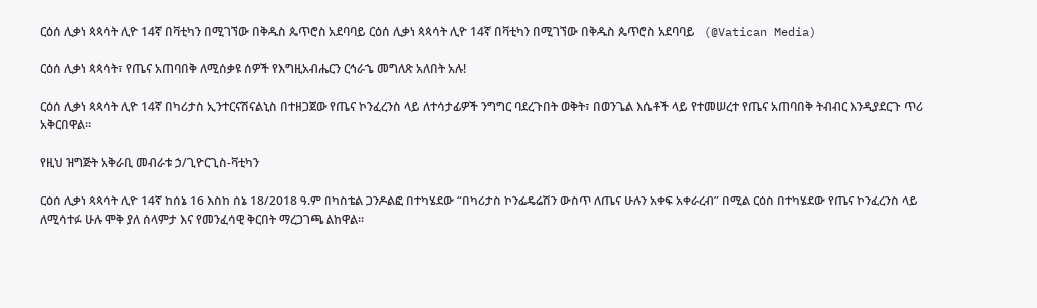ርዕሰ ሊቃነ ጳጳሳት ሊዮ 14ኛ በቫቲካን በሚገኘው በቅዱስ ጴጥሮስ አደባባይ ርዕሰ ሊቃነ ጳጳሳት ሊዮ 14ኛ በቫቲካን በሚገኘው በቅዱስ ጴጥሮስ አደባባይ   (@Vatican Media)

ርዕሰ ሊቃነ ጳጳሳት፣ የጤና አጠባበቅ ለሚሰቃዩ ሰዎች የእግዚአብሔርን ርኅራኄ መግለጽ አለበት አሉ!

ርዕሰ ሊቃነ ጳጳሳት ሊዮ 14ኛ በካሪታስ ኢንተርናሽናልኒስ በተዘጋጀው የጤና ኮንፈረንስ ላይ ለተሳታፊዎች ንግግር ባደረጉበት ወቅት፣ በወንጌል እሴቶች ላይ የተመሠረተ የጤና አጠባበቅ ትብብር እንዲያደርጉ ጥሪ አቅርበዋል።

የዚህ ዝግጅት አቅራቢ መብራቱ ኃ/ጊዮርጊስ-ቫቲካን

ርዕሰ ሊቃነ ጳጳሳት ሊዮ 14ኛ ከሰኔ 16 እስከ ሰኔ 18/2018 ዓ.ም በካስቴል ጋንዶልፎ በተካሄደው “በካሪታስ ኮንፌዴሬሽን ውስጥ ለጤና ሁሉን አቀፍ አቀራረብ” በሚል ርዕስ በተካሄደው የጤና ኮንፈረንስ ላይ ለሚሳተፉ ሁሉ ሞቅ ያለ ሰላምታ እና የመንፈሳዊ ቅርበት ማረጋገጫ ልከዋል።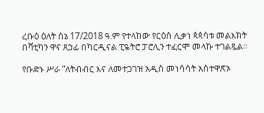ረቡዕ ዕለት ሰኔ 17/2018 ዓ.ም የተላከው የርዕሰ ሊቃነ ጳጳሳቱ መልእክት በቫቲካን ዋና ጸኃፊ በካርዲናል ፒዬትሮ ፓሮሊን ተፈርሞ መላኩ ተገልጿል።

የቡድኑ ሥራ “ለትብብር እና ለመተጋገዝ አዲስ መነሳሳት አስተዋጽኦ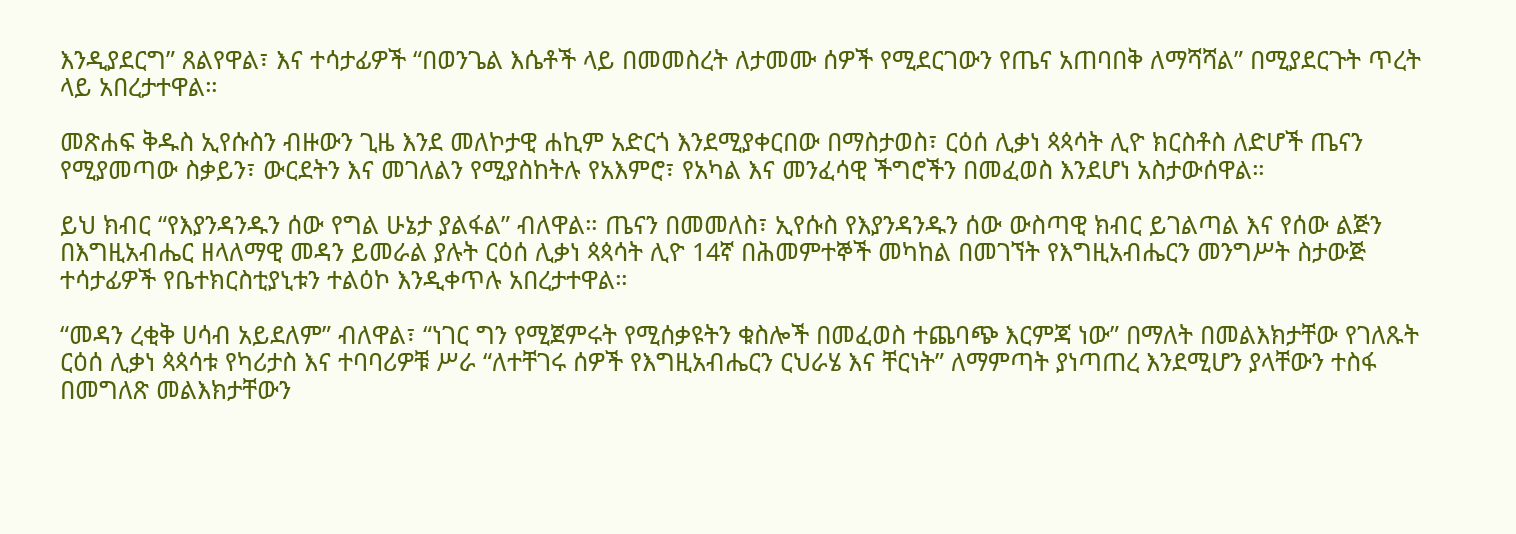እንዲያደርግ” ጸልየዋል፣ እና ተሳታፊዎች “በወንጌል እሴቶች ላይ በመመስረት ለታመሙ ሰዎች የሚደርገውን የጤና አጠባበቅ ለማሻሻል” በሚያደርጉት ጥረት ላይ አበረታተዋል።

መጽሐፍ ቅዱስ ኢየሱስን ብዙውን ጊዜ እንደ መለኮታዊ ሐኪም አድርጎ እንደሚያቀርበው በማስታወስ፣ ርዕሰ ሊቃነ ጳጳሳት ሊዮ ክርስቶስ ለድሆች ጤናን የሚያመጣው ስቃይን፣ ውርደትን እና መገለልን የሚያስከትሉ የአእምሮ፣ የአካል እና መንፈሳዊ ችግሮችን በመፈወስ እንደሆነ አስታውሰዋል።

ይህ ክብር “የእያንዳንዱን ሰው የግል ሁኔታ ያልፋል” ብለዋል። ጤናን በመመለስ፣ ኢየሱስ የእያንዳንዱን ሰው ውስጣዊ ክብር ይገልጣል እና የሰው ልጅን በእግዚአብሔር ዘላለማዊ መዳን ይመራል ያሉት ርዕሰ ሊቃነ ጳጳሳት ሊዮ 14ኛ በሕመምተኞች መካከል በመገኘት የእግዚአብሔርን መንግሥት ስታውጅ ተሳታፊዎች የቤተክርስቲያኒቱን ተልዕኮ እንዲቀጥሉ አበረታተዋል።

“መዳን ረቂቅ ሀሳብ አይደለም” ብለዋል፣ “ነገር ግን የሚጀምሩት የሚሰቃዩትን ቁስሎች በመፈወስ ተጨባጭ እርምጃ ነው” በማለት በመልእክታቸው የገለጹት ርዕሰ ሊቃነ ጳጳሳቱ የካሪታስ እና ተባባሪዎቹ ሥራ “ለተቸገሩ ሰዎች የእግዚአብሔርን ርህራሄ እና ቸርነት” ለማምጣት ያነጣጠረ እንደሚሆን ያላቸውን ተስፋ በመግለጽ መልእክታቸውን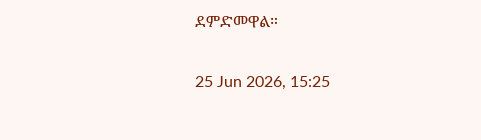ደምድመዋል።

25 Jun 2026, 15:25